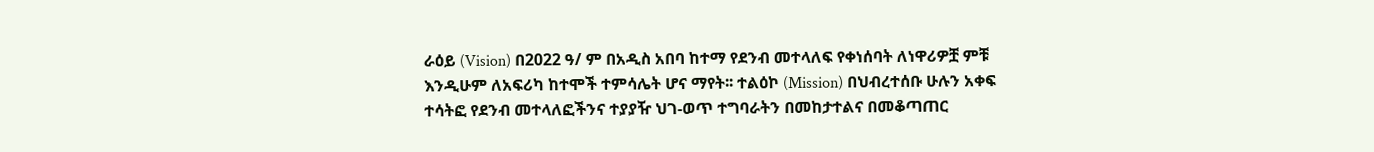ራዕይ (Vision) በ2022 ዓ/ ም በአዲስ አበባ ከተማ የደንብ መተላለፍ የቀነሰባት ለነዋሪዎቿ ምቹ እንዲሁም ለአፍሪካ ከተሞች ተምሳሌት ሆና ማየት፡፡ ተልዕኮ (Mission) በህብረተሰቡ ሁሉን አቀፍ ተሳትፎ የደንብ መተላለፎችንና ተያያዥ ህገ-ወጥ ተግባራትን በመከታተልና በመቆጣጠር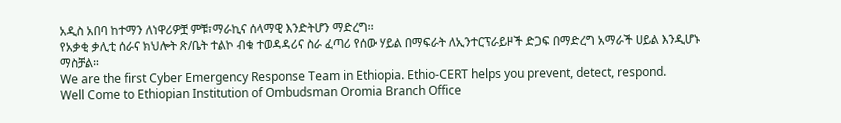አዲስ አበባ ከተማን ለነዋሪዎቿ ምቹ፣ማራኪና ሰላማዊ እንድትሆን ማድረግ፡፡
የአቃቂ ቃሊቲ ሰራና ክህሎት ጽ/ቤት ተልኮ ብቁ ተወዳዳሪና ስራ ፈጣሪ የሰው ሃይል በማፍራት ለኢንተርፕራይዞች ድጋፍ በማድረግ አማራች ሀይል እንዲሆኑ ማስቻል።
We are the first Cyber Emergency Response Team in Ethiopia. Ethio-CERT helps you prevent, detect, respond.
Well Come to Ethiopian Institution of Ombudsman Oromia Branch Office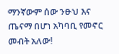ማንኛውም ሰው ንፁህ እና ጤናማ በሆነ አካባቢ የመኖር መብት አለው!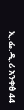ኢ.ፌ.ዲ.ሪ አንቀፅ 44